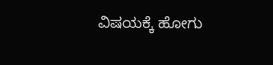ವಿಷಯಕ್ಕೆ ಹೋಗು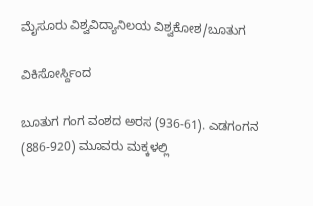ಮೈಸೂರು ವಿಶ್ವವಿದ್ಯಾನಿಲಯ ವಿಶ್ವಕೋಶ/ಬೂತುಗ

ವಿಕಿಸೋರ್ಸ್ದಿಂದ

ಬೂತುಗ ಗಂಗ ವಂಶದ ಅರಸ (936-61). ಎಡಗಂಗನ (886-920) ಮೂವರು ಮಕ್ಕಳಲ್ಲಿ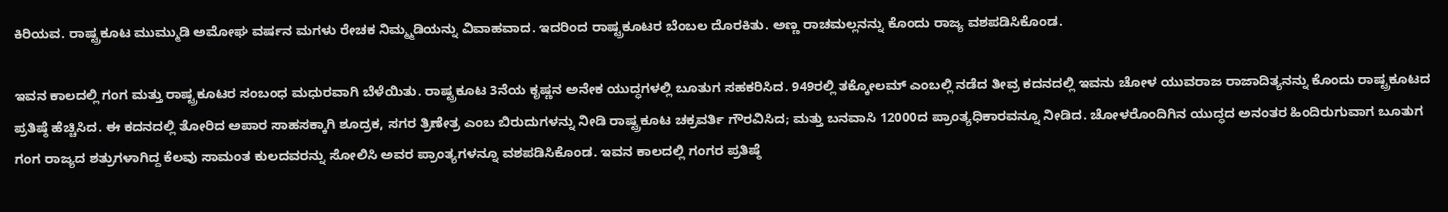ಕಿರಿಯವ. ರಾಷ್ಟ್ರಕೂಟ ಮುಮ್ಮುಡಿ ಅಮೋಘ ವರ್ಷನ ಮಗಳು ರೇಚಕ ನಿಮ್ಮ್ಮಡಿಯನ್ನು ವಿವಾಹವಾದ. ಇದರಿಂದ ರಾಷ್ಟ್ರಕೂಟರ ಬೆಂಬಲ ದೊರಕಿತು. ಅಣ್ಣ ರಾಚಮಲ್ಲನನ್ನು ಕೊಂದು ರಾಜ್ಯ ವಶಪಡಿಸಿಕೊಂಡ.

ಇವನ ಕಾಲದಲ್ಲಿ ಗಂಗ ಮತ್ತು ರಾಷ್ಟ್ರಕೂಟರ ಸಂಬಂಧ ಮಧುರವಾಗಿ ಬೆಳೆಯಿತು. ರಾಷ್ಟ್ರಕೂಟ 3ನೆಯ ಕೃಷ್ಣನ ಅನೇಕ ಯುದ್ಧಗಳಲ್ಲಿ ಬೂತುಗ ಸಹಕರಿಸಿದ. 949ರಲ್ಲಿ ತಕ್ಕೋಲಮ್ ಎಂಬಲ್ಲಿ ನಡೆದ ತೀವ್ರ ಕದನದಲ್ಲಿ ಇವನು ಚೋಳ ಯುವರಾಜ ರಾಜಾದಿತ್ಯನನ್ನು ಕೊಂದು ರಾಷ್ಟ್ರಕೂಟದ ಪ್ರತಿಷ್ಠೆ ಹೆಚ್ಚಿಸಿದ. ಈ ಕದನದಲ್ಲಿ ತೋರಿದ ಅಪಾರ ಸಾಹಸಕ್ಕಾಗಿ ಶೂದ್ರಕ, ಸಗರ ತ್ರಿಣೇತ್ರ ಎಂಬ ಬಿರುದುಗಳನ್ನು ನೀಡಿ ರಾಷ್ಟ್ರಕೂಟ ಚಕ್ರವರ್ತಿ ಗೌರವಿಸಿದ; ಮತ್ತು ಬನವಾಸಿ 12000ದ ಪ್ರಾಂತ್ಯಧಿಕಾರವನ್ನೂ ನೀಡಿದ. ಚೋಳರೊಂದಿಗಿನ ಯುದ್ಧದ ಅನಂತರ ಹಿಂದಿರುಗುವಾಗ ಬೂತುಗ ಗಂಗ ರಾಜ್ಯದ ಶತ್ರುಗಳಾಗಿದ್ದ ಕೆಲವು ಸಾಮಂತ ಕುಲದವರನ್ನು ಸೋಲಿಸಿ ಅವರ ಪ್ರಾಂತ್ಯಗಳನ್ನೂ ವಶಪಡಿಸಿಕೊಂಡ. ಇವನ ಕಾಲದಲ್ಲಿ ಗಂಗರ ಪ್ರತಿಷ್ಠೆ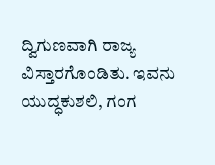ದ್ವಿಗುಣವಾಗಿ ರಾಜ್ಯ ವಿಸ್ತಾರಗೊಂಡಿತು. ಇವನು ಯುದ್ಧಕುಶಲಿ, ಗಂಗ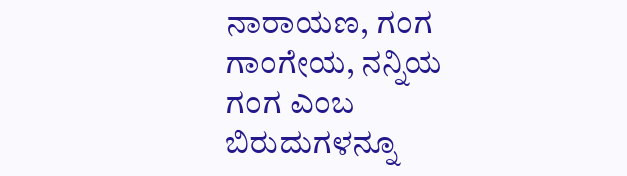ನಾರಾಯಣ, ಗಂಗ ಗಾಂಗೇಯ, ನನ್ನಿಯ ಗಂಗ ಎಂಬ ಬಿರುದುಗಳನ್ನೂ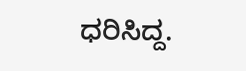ಧರಿಸಿದ್ದ.